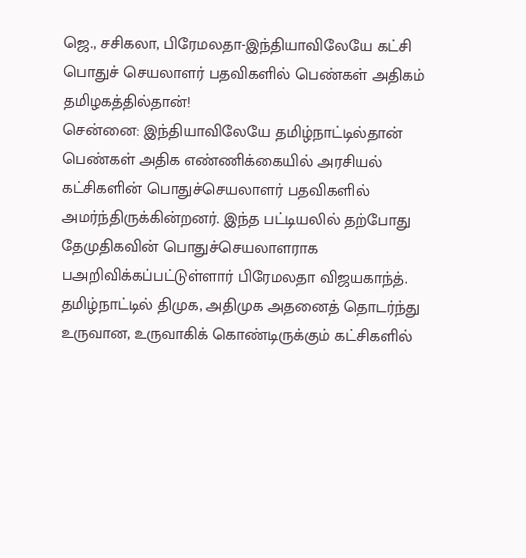ஜெ., சசிகலா, பிரேமலதா-இந்தியாவிலேயே கட்சி பொதுச் செயலாளர் பதவிகளில் பெண்கள் அதிகம் தமிழகத்தில்தான்!
சென்னை: இந்தியாவிலேயே தமிழ்நாட்டில்தான் பெண்கள் அதிக எண்ணிக்கையில் அரசியல் கட்சிகளின் பொதுச்செயலாளர் பதவிகளில் அமர்ந்திருக்கின்றனர். இந்த பட்டியலில் தற்போது தேமுதிகவின் பொதுச்செயலாளராக பஅறிவிக்கப்பட்டுள்ளார் பிரேமலதா விஜயகாந்த்.
தமிழ்நாட்டில் திமுக, அதிமுக அதனைத் தொடர்ந்து உருவான, உருவாகிக் கொண்டிருக்கும் கட்சிகளில்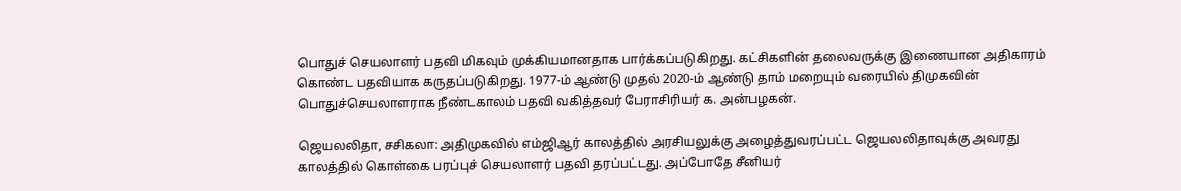பொதுச் செயலாளர் பதவி மிகவும் முக்கியமானதாக பார்க்கப்படுகிறது. கட்சிகளின் தலைவருக்கு இணையான அதிகாரம் கொண்ட பதவியாக கருதப்படுகிறது. 1977-ம் ஆண்டு முதல் 2020-ம் ஆண்டு தாம் மறையும் வரையில் திமுகவின் பொதுச்செயலாளராக நீண்டகாலம் பதவி வகித்தவர் பேராசிரியர் க. அன்பழகன்.

ஜெயலலிதா, சசிகலா: அதிமுகவில் எம்ஜிஆர் காலத்தில் அரசியலுக்கு அழைத்துவரப்பட்ட ஜெயலலிதாவுக்கு அவரது காலத்தில் கொள்கை பரப்புச் செயலாளர் பதவி தரப்பட்டது. அப்போதே சீனியர்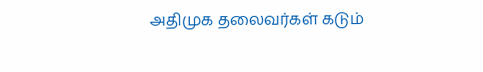அதிமுக தலைவர்கள் கடும்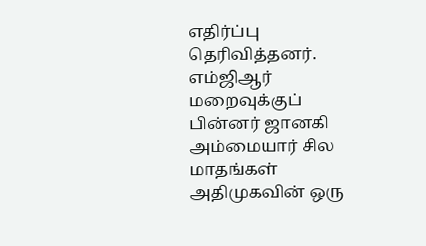எதிர்ப்பு தெரிவித்தனர். எம்ஜிஆர் மறைவுக்குப் பின்னர் ஜானகி அம்மையார் சில மாதங்கள் அதிமுகவின் ஒரு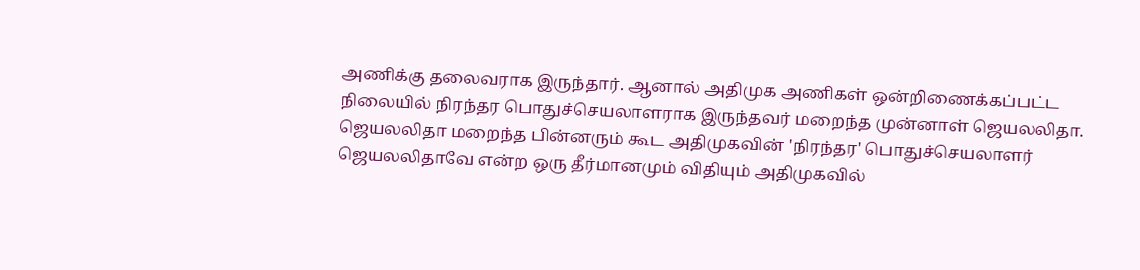அணிக்கு தலைவராக இருந்தார். ஆனால் அதிமுக அணிகள் ஒன்றிணைக்கப்பட்ட நிலையில் நிரந்தர பொதுச்செயலாளராக இருந்தவர் மறைந்த முன்னாள் ஜெயலலிதா. ஜெயலலிதா மறைந்த பின்னரும் கூட அதிமுகவின் 'நிரந்தர' பொதுச்செயலாளர் ஜெயலலிதாவே என்ற ஒரு தீர்மானமும் விதியும் அதிமுகவில்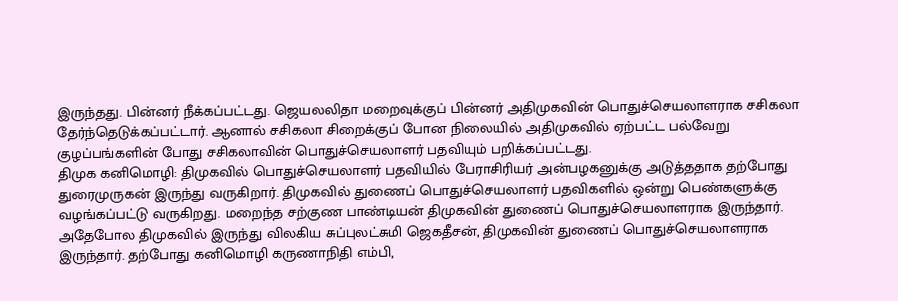இருந்தது. பின்னர் நீக்கப்பட்டது. ஜெயலலிதா மறைவுக்குப் பின்னர் அதிமுகவின் பொதுச்செயலாளராக சசிகலா தேர்ந்தெடுக்கப்பட்டார். ஆனால் சசிகலா சிறைக்குப் போன நிலையில் அதிமுகவில் ஏற்பட்ட பல்வேறு குழப்பங்களின் போது சசிகலாவின் பொதுச்செயலாளர் பதவியும் பறிக்கப்பட்டது.
திமுக கனிமொழி: திமுகவில் பொதுச்செயலாளர் பதவியில் பேராசிரியர் அன்பழகனுக்கு அடுத்ததாக தற்போது துரைமுருகன் இருந்து வருகிறார். திமுகவில் துணைப் பொதுச்செயலாளர் பதவிகளில் ஒன்று பெண்களுக்கு வழங்கப்பட்டு வருகிறது. மறைந்த சற்குண பாண்டியன் திமுகவின் துணைப் பொதுச்செயலாளராக இருந்தார். அதேபோல திமுகவில் இருந்து விலகிய சுப்புலட்சுமி ஜெகதீசன், திமுகவின் துணைப் பொதுச்செயலாளராக இருந்தார். தற்போது கனிமொழி கருணாநிதி எம்பி,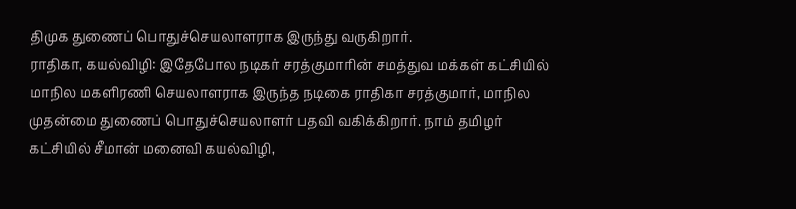திமுக துணைப் பொதுச்செயலாளராக இருந்து வருகிறார்.
ராதிகா, கயல்விழி: இதேபோல நடிகர் சரத்குமாரின் சமத்துவ மக்கள் கட்சியில் மாநில மகளிரணி செயலாளராக இருந்த நடிகை ராதிகா சரத்குமார், மாநில முதன்மை துணைப் பொதுச்செயலாளர் பதவி வகிக்கிறார். நாம் தமிழர் கட்சியில் சீமான் மனைவி கயல்விழி,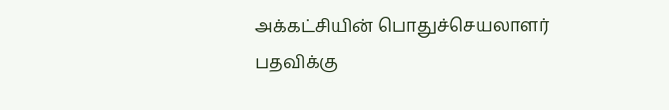அக்கட்சியின் பொதுச்செயலாளர் பதவிக்கு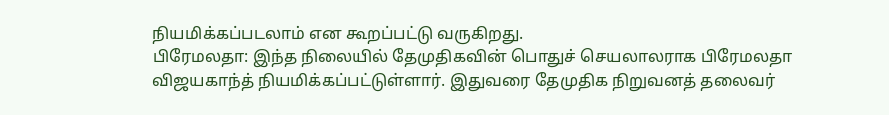நியமிக்கப்படலாம் என கூறப்பட்டு வருகிறது.
பிரேமலதா: இந்த நிலையில் தேமுதிகவின் பொதுச் செயலாலராக பிரேமலதா விஜயகாந்த் நியமிக்கப்பட்டுள்ளார். இதுவரை தேமுதிக நிறுவனத் தலைவர்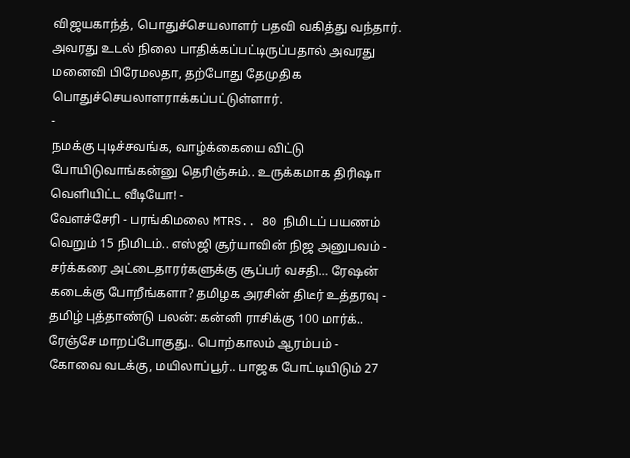விஜயகாந்த், பொதுச்செயலாளர் பதவி வகித்து வந்தார். அவரது உடல் நிலை பாதிக்கப்பட்டிருப்பதால் அவரது மனைவி பிரேமலதா, தற்போது தேமுதிக பொதுச்செயலாளராக்கப்பட்டுள்ளார்.
-
நமக்கு புடிச்சவங்க, வாழ்க்கையை விட்டு போயிடுவாங்கன்னு தெரிஞ்சும்.. உருக்கமாக திரிஷா வெளியிட்ட வீடியோ! -
வேளச்சேரி - பரங்கிமலை MTRS.. 80 நிமிடப் பயணம் வெறும் 15 நிமிடம்.. எஸ்ஜி சூர்யாவின் நிஜ அனுபவம் -
சர்க்கரை அட்டைதாரர்களுக்கு சூப்பர் வசதி… ரேஷன் கடைக்கு போறீங்களா? தமிழக அரசின் திடீர் உத்தரவு -
தமிழ் புத்தாண்டு பலன்: கன்னி ராசிக்கு 100 மார்க்.. ரேஞ்சே மாறப்போகுது.. பொற்காலம் ஆரம்பம் -
கோவை வடக்கு, மயிலாப்பூர்.. பாஜக போட்டியிடும் 27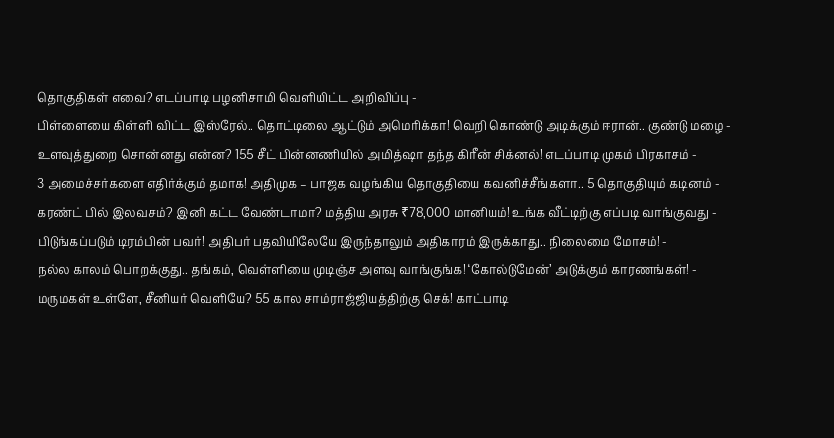தொகுதிகள் எவை? எடப்பாடி பழனிசாமி வெளியிட்ட அறிவிப்பு -
பிள்ளையை கிள்ளி விட்ட இஸ்ரேல்.. தொட்டிலை ஆட்டும் அமெரிக்கா! வெறி கொண்டு அடிக்கும் ஈரான்.. குண்டு மழை -
உளவுத்துறை சொன்னது என்ன? 155 சீட் பின்னணியில் அமித்ஷா தந்த கிரீன் சிக்னல்! எடப்பாடி முகம் பிரகாசம் -
3 அமைச்சர்களை எதிர்க்கும் தமாக! அதிமுக – பாஜக வழங்கிய தொகுதியை கவனிச்சீங்களா.. 5 தொகுதியும் கடினம் -
கரண்ட் பில் இலவசம்? இனி கட்ட வேண்டாமா? மத்திய அரசு ₹78,000 மானியம்! உங்க வீட்டிற்கு எப்படி வாங்குவது -
பிடுங்கப்படும் டிரம்பின் பவர்! அதிபர் பதவியிலேயே இருந்தாலும் அதிகாரம் இருக்காது.. நிலைமை மோசம்! -
நல்ல காலம் பொறக்குது.. தங்கம், வெள்ளியை முடிஞ்ச அளவு வாங்குங்க! ‘கோல்டுமேன்’ அடுக்கும் காரணங்கள்! -
மருமகள் உள்ளே, சீனியர் வெளியே? 55 கால சாம்ராஜ்ஜியத்திற்கு செக்! காட்பாடி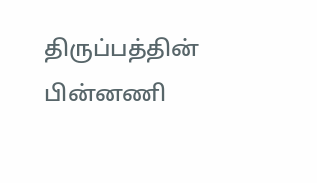திருப்பத்தின் பின்னணி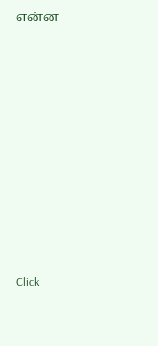என்ன












Click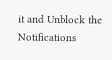it and Unblock the Notifications